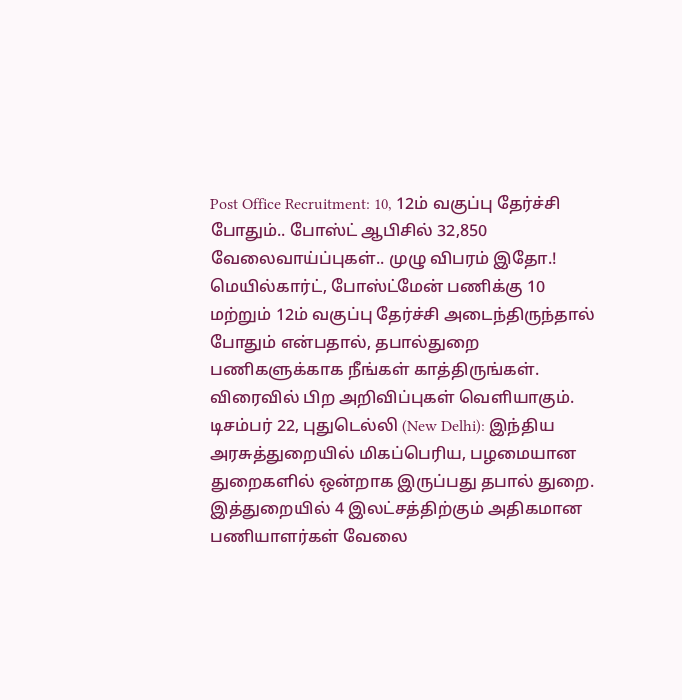Post Office Recruitment: 10, 12ம் வகுப்பு தேர்ச்சி போதும்.. போஸ்ட் ஆபிசில் 32,850 வேலைவாய்ப்புகள்.. முழு விபரம் இதோ.!
மெயில்கார்ட், போஸ்ட்மேன் பணிக்கு 10 மற்றும் 12ம் வகுப்பு தேர்ச்சி அடைந்திருந்தால் போதும் என்பதால், தபால்துறை பணிகளுக்காக நீங்கள் காத்திருங்கள். விரைவில் பிற அறிவிப்புகள் வெளியாகும்.
டிசம்பர் 22, புதுடெல்லி (New Delhi): இந்திய அரசுத்துறையில் மிகப்பெரிய, பழமையான துறைகளில் ஒன்றாக இருப்பது தபால் துறை. இத்துறையில் 4 இலட்சத்திற்கும் அதிகமான பணியாளர்கள் வேலை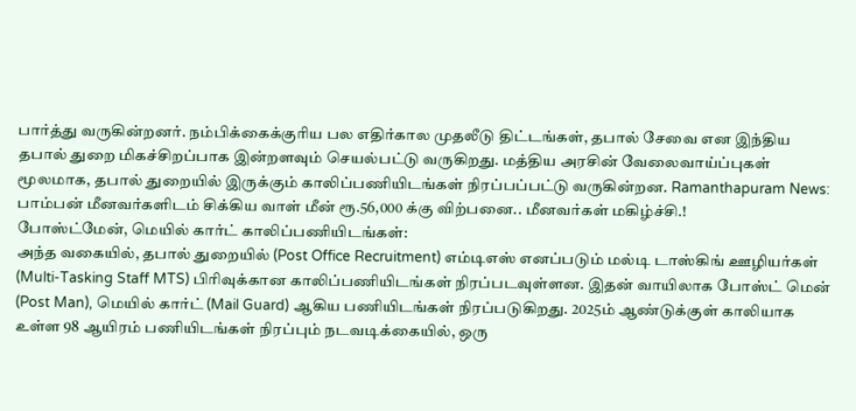பார்த்து வருகின்றனர். நம்பிக்கைக்குரிய பல எதிர்கால முதலீடு திட்டங்கள், தபால் சேவை என இந்திய தபால் துறை மிகச்சிறப்பாக இன்றளவும் செயல்பட்டு வருகிறது. மத்திய அரசின் வேலைவாய்ப்புகள் மூலமாக, தபால் துறையில் இருக்கும் காலிப்பணியிடங்கள் நிரப்பப்பட்டு வருகின்றன. Ramanthapuram News: பாம்பன் மீனவர்களிடம் சிக்கிய வாள் மீன் ரூ.56,000 க்கு விற்பனை.. மீனவர்கள் மகிழ்ச்சி.!
போஸ்ட்மேன், மெயில் கார்ட் காலிப்பணியிடங்கள்:
அந்த வகையில், தபால் துறையில் (Post Office Recruitment) எம்டிஎஸ் எனப்படும் மல்டி டாஸ்கிங் ஊழியர்கள் (Multi-Tasking Staff MTS) பிரிவுக்கான காலிப்பணியிடங்கள் நிரப்படவுள்ளன. இதன் வாயிலாக போஸ்ட் மென் (Post Man), மெயில் கார்ட் (Mail Guard) ஆகிய பணியிடங்கள் நிரப்படுகிறது. 2025ம் ஆண்டுக்குள் காலியாக உள்ள 98 ஆயிரம் பணியிடங்கள் நிரப்பும் நடவடிக்கையில், ஒரு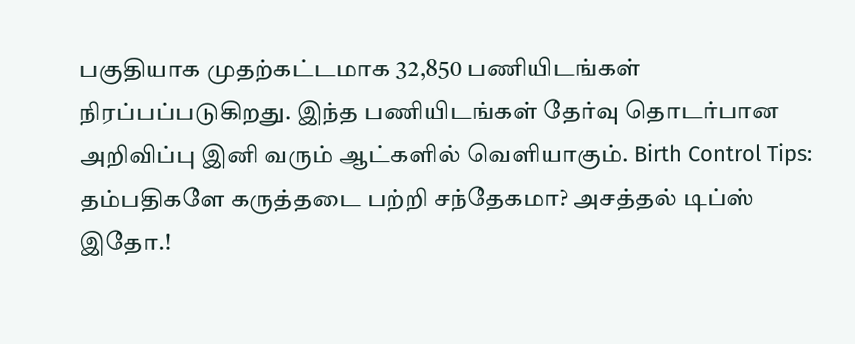பகுதியாக முதற்கட்டமாக 32,850 பணியிடங்கள் நிரப்பப்படுகிறது. இந்த பணியிடங்கள் தேர்வு தொடர்பான அறிவிப்பு இனி வரும் ஆட்களில் வெளியாகும். Birth Control Tips: தம்பதிகளே கருத்தடை பற்றி சந்தேகமா? அசத்தல் டிப்ஸ் இதோ.!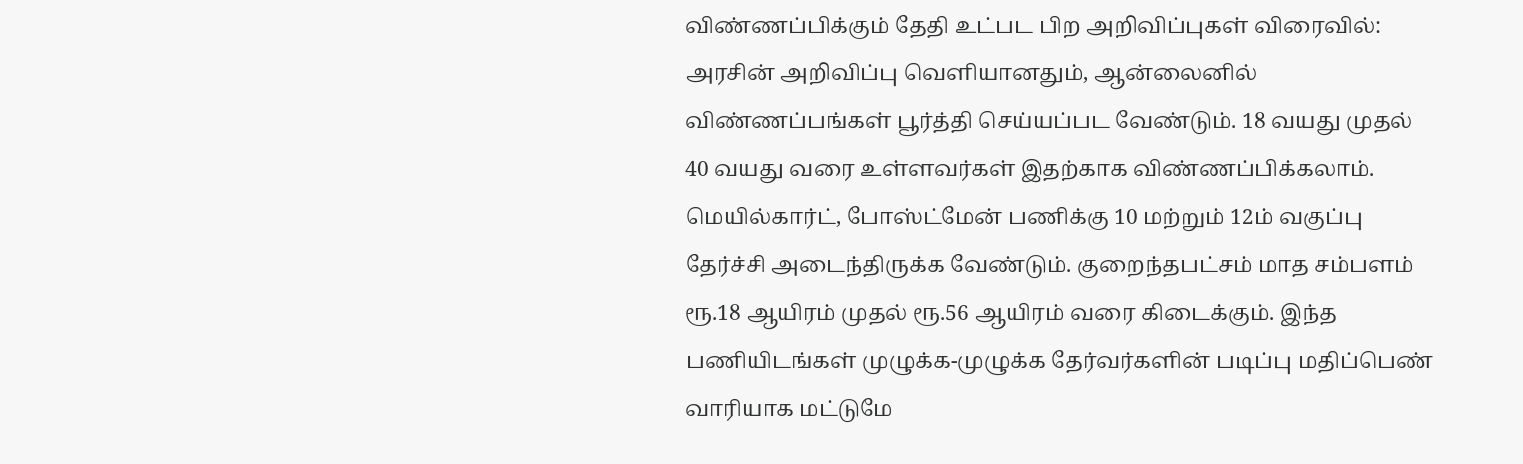விண்ணப்பிக்கும் தேதி உட்பட பிற அறிவிப்புகள் விரைவில்:
அரசின் அறிவிப்பு வெளியானதும், ஆன்லைனில் விண்ணப்பங்கள் பூர்த்தி செய்யப்பட வேண்டும். 18 வயது முதல் 40 வயது வரை உள்ளவர்கள் இதற்காக விண்ணப்பிக்கலாம். மெயில்கார்ட், போஸ்ட்மேன் பணிக்கு 10 மற்றும் 12ம் வகுப்பு தேர்ச்சி அடைந்திருக்க வேண்டும். குறைந்தபட்சம் மாத சம்பளம் ரூ.18 ஆயிரம் முதல் ரூ.56 ஆயிரம் வரை கிடைக்கும். இந்த பணியிடங்கள் முழுக்க-முழுக்க தேர்வர்களின் படிப்பு மதிப்பெண் வாரியாக மட்டுமே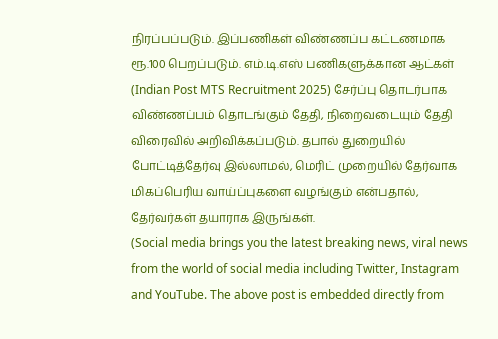நிரப்பப்படும். இப்பணிகள் விண்ணப்ப கட்டணமாக ரூ.100 பெறப்படும். எம்.டி.எஸ் பணிகளுக்கான ஆட்கள் (Indian Post MTS Recruitment 2025) சேர்ப்பு தொடர்பாக விண்ணப்பம் தொடங்கும் தேதி, நிறைவடையும் தேதி விரைவில் அறிவிக்கப்படும். தபால் துறையில் போட்டித்தேர்வு இல்லாமல், மெரிட் முறையில் தேர்வாக மிகப்பெரிய வாய்ப்புகளை வழங்கும் என்பதால், தேர்வர்கள் தயாராக இருங்கள்.
(Social media brings you the latest breaking news, viral news from the world of social media including Twitter, Instagram and YouTube. The above post is embedded directly from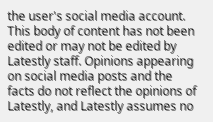the user's social media account. This body of content has not been edited or may not be edited by Latestly staff. Opinions appearing on social media posts and the facts do not reflect the opinions of Latestly, and Latestly assumes no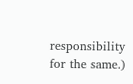responsibility for the same.)